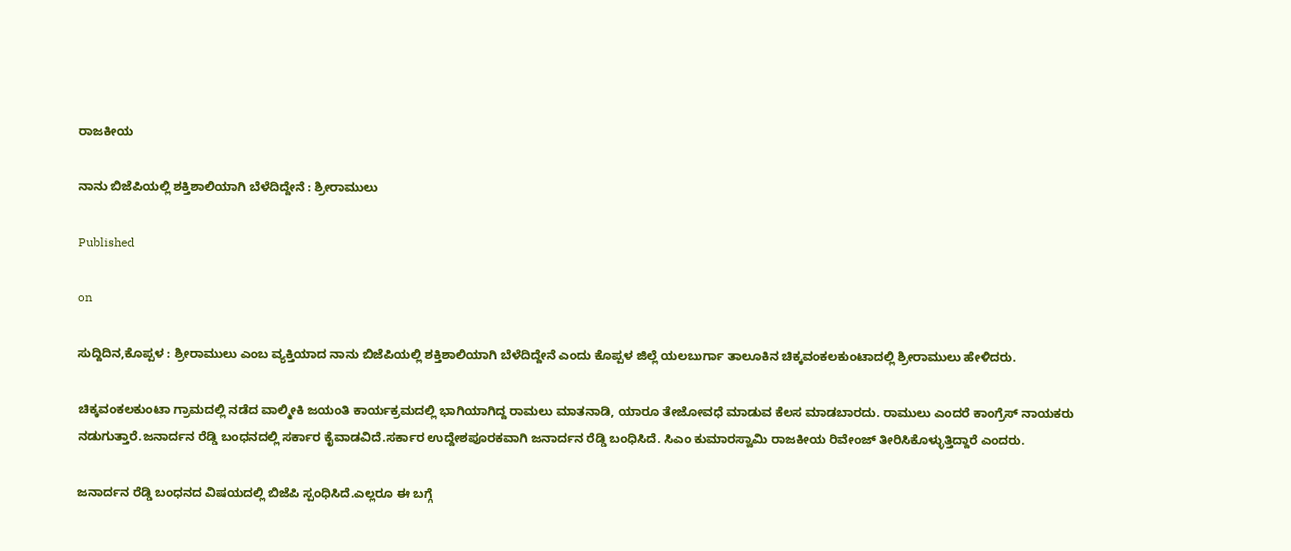ರಾಜಕೀಯ

ನಾನು ಬಿಜೆಪಿಯಲ್ಲಿ‌ ಶಕ್ತಿಶಾಲಿಯಾಗಿ ಬೆಳೆದಿದ್ದೇನೆ : ಶ್ರೀರಾಮುಲು

Published

on

ಸುದ್ದಿದಿನ,ಕೊಪ್ಪಳ : ಶ್ರೀರಾಮುಲು ಎಂಬ ವ್ಯಕ್ತಿಯಾದ ನಾನು ಬಿಜೆಪಿಯಲ್ಲಿ ಶಕ್ತಿಶಾಲಿಯಾಗಿ ಬೆಳೆದಿದ್ದೇನೆ ಎಂದು ಕೊಪ್ಪಳ ಜಿಲ್ಲೆ ಯಲಬುರ್ಗಾ ತಾಲೂಕಿನ ಚಿಕ್ಕವಂಕಲಕುಂಟಾದಲ್ಲಿ ಶ್ರೀರಾಮುಲು ಹೇಳಿದರು.

ಚಿಕ್ಕವಂಕಲಕುಂಟಾ ಗ್ರಾಮದಲ್ಲಿ ನಡೆದ ವಾಲ್ಮೀಕಿ ಜಯಂತಿ ಕಾರ್ಯಕ್ರಮದಲ್ಲಿ ಭಾಗಿಯಾಗಿದ್ದ ರಾಮಲು ಮಾತನಾಡಿ, ಯಾರೂ ತೇಜೋವಧೆ ಮಾಡುವ ಕೆಲಸ ಮಾಡಬಾರದು. ರಾಮುಲು ಎಂದರೆ ಕಾಂಗ್ರೆಸ್ ನಾಯಕರು ನಡುಗುತ್ತಾರೆ.ಜನಾರ್ದನ ರೆಡ್ಡಿ ಬಂಧನದಲ್ಲಿ ಸರ್ಕಾರ ಕೈವಾಡವಿದೆ.ಸರ್ಕಾರ ಉದ್ದೇಶಪೂರಕವಾಗಿ ಜನಾರ್ದನ ರೆಡ್ಡಿ ಬಂಧಿಸಿದೆ. ಸಿಎಂ ಕುಮಾರಸ್ವಾಮಿ ರಾಜಕೀಯ ರಿವೇಂಜ್ ತೀರಿಸಿಕೊಳ್ಳುತ್ತಿದ್ದಾರೆ ಎಂದರು.

ಜನಾರ್ದನ ರೆಡ್ಡಿ ಬಂಧನದ ವಿಷಯದಲ್ಲಿ ಬಿಜೆಪಿ ಸ್ಪಂಧಿಸಿದೆ.ಎಲ್ಲರೂ ಈ ಬಗ್ಗೆ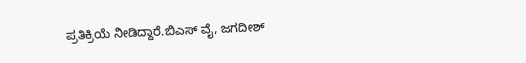ಪ್ರತಿಕ್ರಿಯೆ ನೀಡಿದ್ದಾರೆ.ಬಿಎಸ್ ವೈ, ಜಗದೀಶ್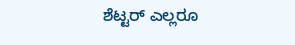ಶೆಟ್ಟರ್ ಎಲ್ಲರೂ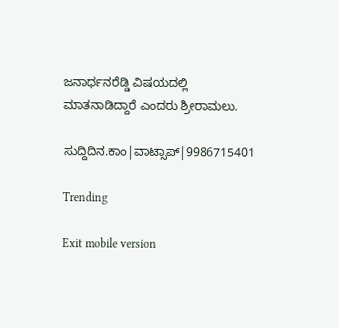ಜನಾರ್ಧನರೆಡ್ಡಿ ವಿಷಯದಲ್ಲಿ ಮಾತನಾಡಿದ್ದಾರೆ ಎಂದರು ಶ್ರೀರಾಮಲು.

ಸುದ್ದಿದಿನ.ಕಾಂ|ವಾಟ್ಸಾಪ್|9986715401

Trending

Exit mobile version